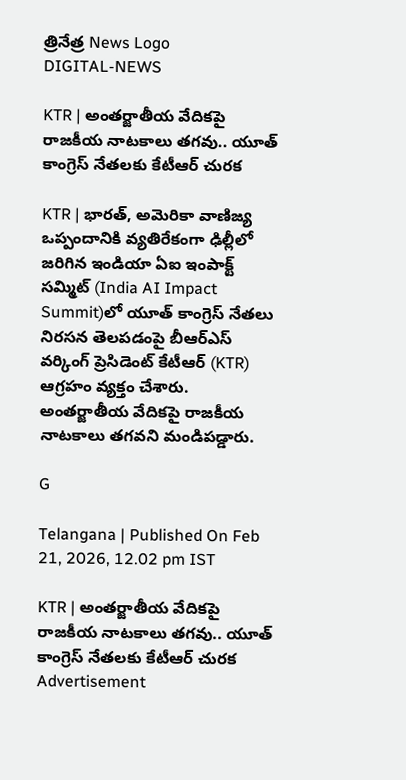త్రినేత్ర News Logo
DIGITAL-NEWS

KTR | అంతర్జాతీయ వేదికపై రాజకీయ నాటకాలు తగవు.. యూత్ కాంగ్రెస్ నేత‌ల‌కు కేటీఆర్ చుర‌క‌

KTR | భార‌త్‌, అమెరికా వాణిజ్య ఒప్పందానికి వ్య‌తిరేకంగా ఢిల్లీలో జ‌రిగిన ఇండియా ఏఐ ఇంపాక్ట్ స‌మ్మిట్ (India AI Impact Summit)లో యూత్ కాంగ్రెస్ నేత‌లు నిర‌స‌న తెల‌ప‌డంపై బీఆర్‌ఎస్‌ వర్కింగ్‌ ప్రెసిడెంట్‌ కేటీఆర్ (KTR) ఆగ్ర‌హం వ్య‌క్తం చేశారు. అంతర్జాతీయ వేదికపై రాజకీయ నాటకాలు తగవ‌ని మండిపడ్డారు.

G

Telangana | Published On Feb 21, 2026, 12.02 pm IST

KTR | అంతర్జాతీయ వేదికపై రాజకీయ నాటకాలు తగవు.. యూత్ కాంగ్రెస్ నేత‌ల‌కు కేటీఆర్ చుర‌క‌
Advertisement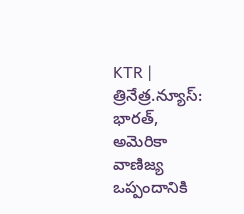KTR | త్రినేత్ర‌.న్యూస్‌: భార‌త్‌, అమెరికా వాణిజ్య ఒప్పందానికి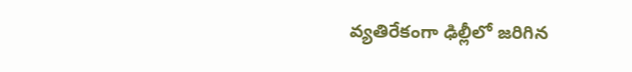వ్య‌తిరేకంగా ఢిల్లీలో జ‌రిగిన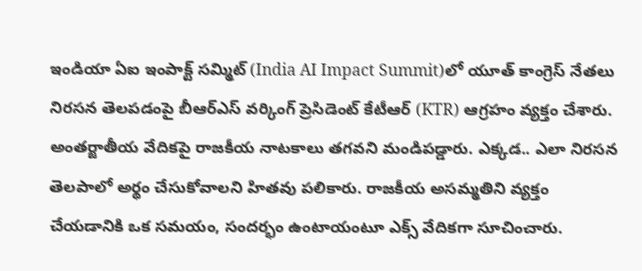ఇండియా ఏఐ ఇంపాక్ట్ స‌మ్మిట్ (India AI Impact Summit)లో యూత్ కాంగ్రెస్ నేత‌లు నిర‌స‌న తెల‌ప‌డంపై బీఆర్‌ఎస్‌ వర్కింగ్‌ ప్రెసిడెంట్‌ కేటీఆర్ (KTR) ఆగ్ర‌హం వ్య‌క్తం చేశారు. అంతర్జాతీయ వేదికపై రాజకీయ నాటకాలు తగవ‌ని మండిపడ్డారు. ఎక్కడ.. ఎలా నిరసన తెలపాలో అర్థం చేసుకోవాలని హితవు పలికారు. రాజ‌కీయ అస‌మ్మ‌తిని వ్య‌క్తం చేయ‌డానికి ఒక స‌మ‌యం, సంద‌ర్భం ఉంటాయంటూ ఎక్స్ వేదిక‌గా సూచించారు.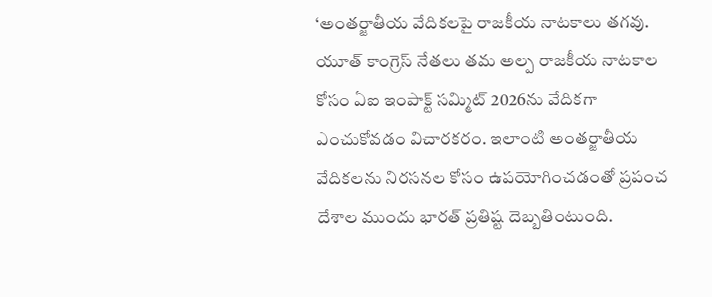‘అంతర్జాతీయ వేదికల‌పై రాజకీయ నాటకాలు తగవు. యూత్ కాంగ్రెస్ నేత‌లు తమ అల్ప రాజకీయ నాటకాల కోసం ఏఐ ఇంపాక్ట్ సమ్మిట్ 2026ను వేదికగా ఎంచుకోవడం విచారకరం. ఇలాంటి అంతర్జాతీయ వేదికలను నిరసనల కోసం ఉపయోగించడంతో ప్రపంచ దేశాల ముందు భార‌త్‌ ప్రతిష్ట దెబ్బతింటుంది.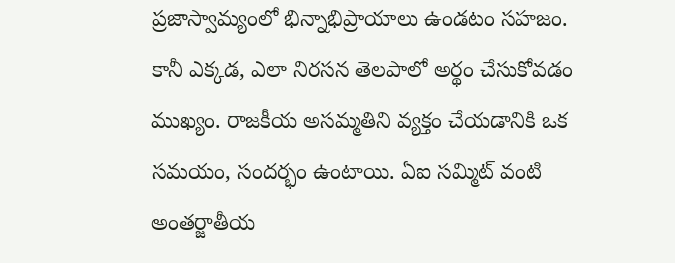ప్రజాస్వామ్యంలో భిన్నాభిప్రాయాలు ఉండటం సహజం. కానీ ఎక్కడ, ఎలా నిరసన తెలపాలో అర్థం చేసుకోవడం ముఖ్యం. రాజకీయ అసమ్మతిని వ్యక్తం చేయడానికి ఒక సమయం, సందర్భం ఉంటాయి. ఏఐ సమ్మిట్ వంటి అంతర్జాతీయ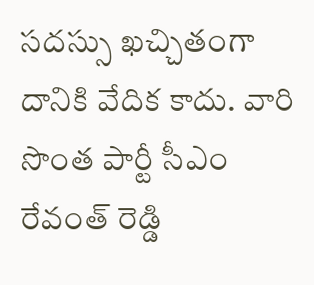సదస్సు ఖచ్చితంగా దానికి వేదిక కాదు. వారి సొంత పార్టీ సీఎం రేవంత్ రెడ్డి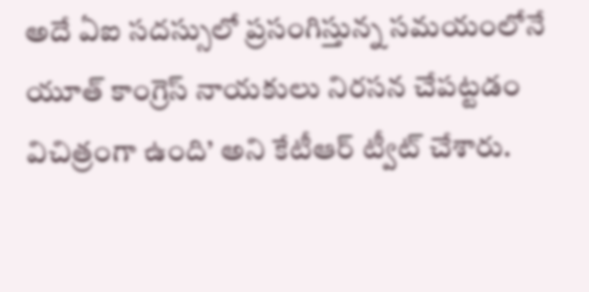అదే ఏఐ సదస్సులో ప్రసంగిస్తున్న సమయంలోనే యూత్ కాంగ్రెస్ నాయకులు నిరసన చేపట్టడం విచిత్రంగా ఉంది’ అని కేటీఆర్‌ ట్వీట్ చేశారు.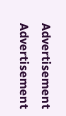Advertisement
Advertisement